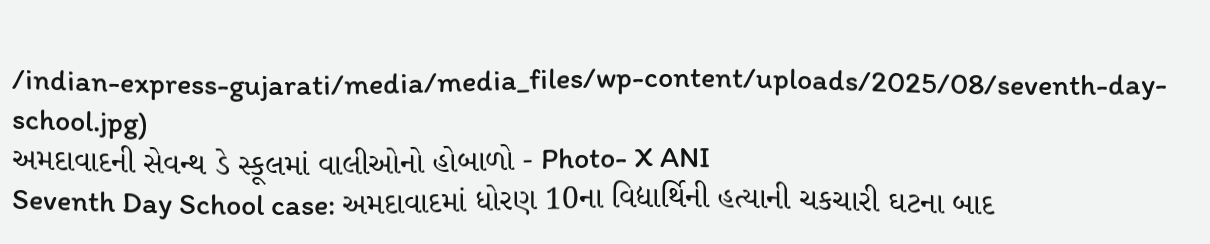/indian-express-gujarati/media/media_files/wp-content/uploads/2025/08/seventh-day-school.jpg)
અમદાવાદની સેવન્થ ડે સ્કૂલમાં વાલીઓનો હોબાળો - Photo- X ANI
Seventh Day School case: અમદાવાદમાં ધોરણ 10ના વિદ્યાર્થિની હત્યાની ચકચારી ઘટના બાદ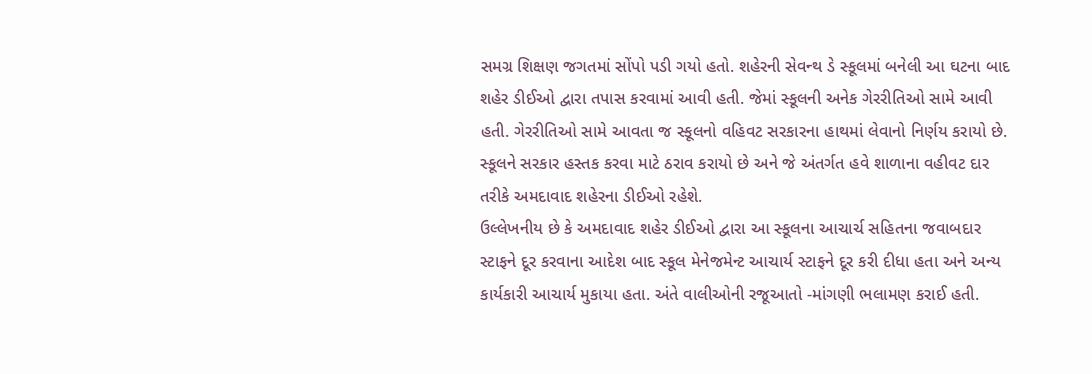સમગ્ર શિક્ષણ જગતમાં સોંપો પડી ગયો હતો. શહેરની સેવન્થ ડે સ્કૂલમાં બનેલી આ ઘટના બાદ શહેર ડીઈઓ દ્વારા તપાસ કરવામાં આવી હતી. જેમાં સ્કૂલની અનેક ગેરરીતિઓ સામે આવી હતી. ગેરરીતિઓ સામે આવતા જ સ્કૂલનો વહિવટ સરકારના હાથમાં લેવાનો નિર્ણય કરાયો છે. સ્કૂલને સરકાર હસ્તક કરવા માટે ઠરાવ કરાયો છે અને જે અંતર્ગત હવે શાળાના વહીવટ દાર તરીકે અમદાવાદ શહેરના ડીઈઓ રહેશે.
ઉલ્લેખનીય છે કે અમદાવાદ શહેર ડીઈઓ દ્વારા આ સ્કૂલના આચાર્ચ સહિતના જવાબદાર સ્ટાફને દૂર કરવાના આદેશ બાદ સ્કૂલ મેનેજમેન્ટ આચાર્ય સ્ટાફને દૂર કરી દીધા હતા અને અન્ય કાર્યકારી આચાર્ય મુકાયા હતા. અંતે વાલીઓની રજૂઆતો -માંગણી ભલામણ કરાઈ હતી.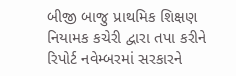બીજી બાજુ પ્રાથમિક શિક્ષણ નિયામક કચેરી દ્વારા તપા કરીને રિપોર્ટ નવેમ્બરમાં સરકારને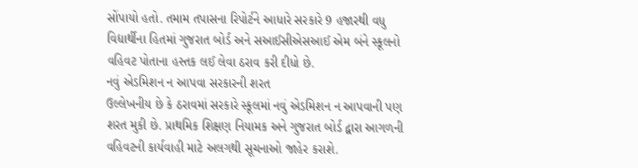સોંપાયો હતો. તમામ તપાસના રિપોર્ટને આધારે સરકારે 9 હજારથી વધુ વિદ્યાર્થીના હિતમાં ગુજરાત બોર્ડ અને સઆઈસીએસઆઈ એમ બંને સ્કૂલનો વહિવટ પોતાના હસ્તક લઈ લેવા ઠરાવ કરી દીધો છે.
નવું એડમિશન ન આપવા સરકારની શરત
ઉલ્લેખનીય છે કે ઠરાવમાં સરકારે સ્કૂલમાં નવું એડમિશન ન આપવાની પણ શરત મુકી છે. પ્રાથમિક શિક્ષણ નિયામક અને ગુજરાત બોર્ડ દ્વારા આગળની વહિવટની કાર્યવાહી માટે અલગથી સૂચનાઓ જાહેર કરાશે.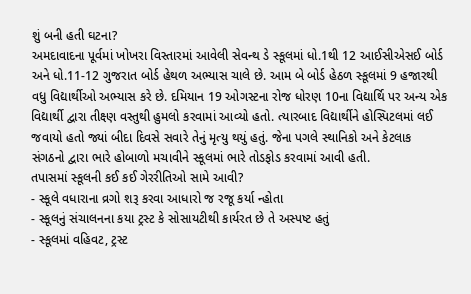શું બની હતી ઘટના?
અમદાવાદના પૂર્વમાં ખોખરા વિસ્તારમાં આવેલી સેવન્થ ડે સ્કૂલમાં ધો.1થી 12 આઈસીએસઈ બોર્ડ અને ધો.11-12 ગુજરાત બોર્ડ હેથળ અભ્યાસ ચાલે છે. આમ બે બોર્ડ હેઠળ સ્કૂલમાં 9 હજારથી વધુ વિદ્યાર્થીઓ અભ્યાસ કરે છે. દમિયાન 19 ઓગસ્ટના રોજ ધોરણ 10ના વિદ્યાર્થિ પર અન્ય એક વિદ્યાર્થી દ્વારા તીક્ષ્ણ વસ્તુથી હુમલો કરવામાં આવ્યો હતો. ત્યારબાદ વિદ્યાર્થીને હોસ્પિટલમાં લઈ જવાયો હતો જ્યાં બીદા દિવસે સવારે તેનું મૃત્યુ થયું હતું. જેના પગલે સ્થાનિકો અને કેટલાક સંગઠનો દ્વારા ભારે હોબાળો મચાવીને સ્કૂલમાં ભારે તોડફોડ કરવામાં આવી હતી.
તપાસમાં સ્કૂલની કઈ કઈ ગેરરીતિઓ સામે આવી?
- સ્કૂલે વધારાના વ્રગો શરૂ કરવા આધારો જ રજૂ કર્યા ન્હોતા
- સ્કૂલનું સંચાલનના કયા ટ્રસ્ટ કે સોસાયટીથી કાર્યરત છે તે અસ્પષ્ટ હતું
- સ્કૂલમાં વહિવટ, ટ્રસ્ટ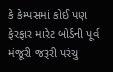કે કેમ્પસમાં કોઈ પણ ફેરફાર મારેટ બોર્ડની પૂર્વ મંજૂરી જરૂરી પરંચુ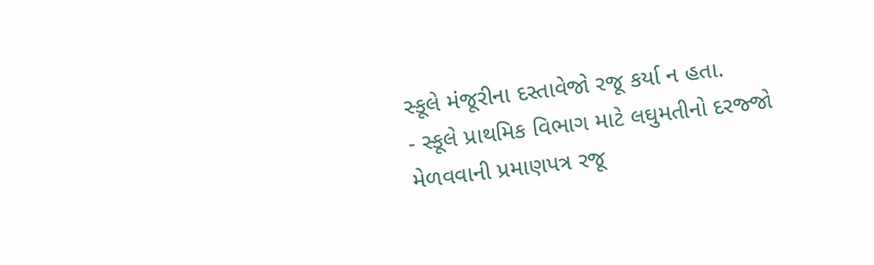સ્કૂલે મંજૂરીના દસ્તાવેજો રજૂ કર્યા ન હતા.
- સ્કૂલે પ્રાથમિક વિભાગ માટે લઘુમતીનો દરજ્જો મેળવવાની પ્રમાણપત્ર રજૂ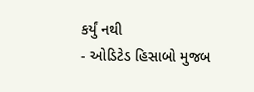કર્યું નથી
- ઓડિટેડ હિસાબો મુજબ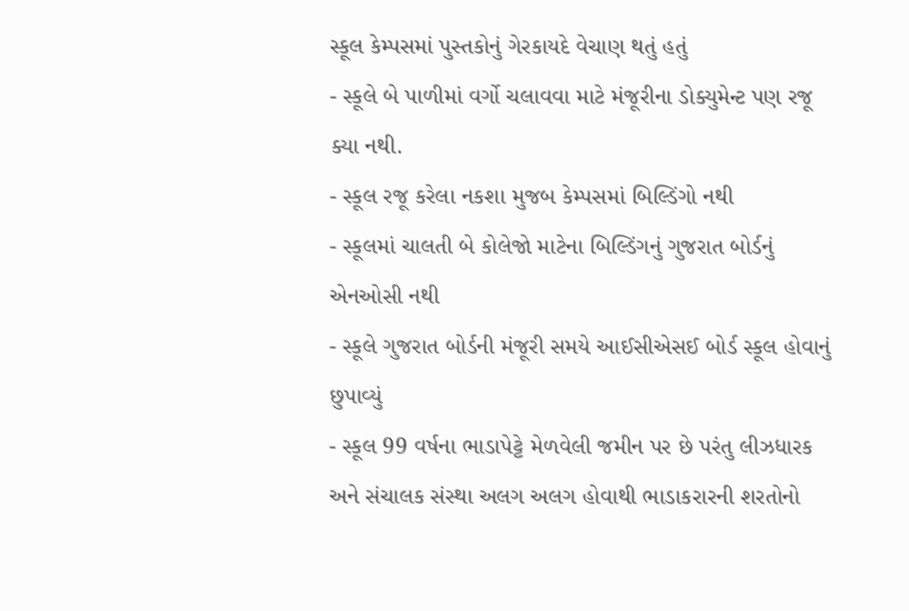સ્કૂલ કેમ્પસમાં પુસ્તકોનું ગેરકાયદે વેચાણ થતું હતું
- સ્કૂલે બે પાળીમાં વર્ગો ચલાવવા માટે મંજૂરીના ડોક્યુમેન્ટ પણ રજૂ ક્યા નથી.
- સ્કૂલ રજૂ કરેલા નકશા મુજબ કેમ્પસમાં બિલ્ડિંગો નથી
- સ્કૂલમાં ચાલતી બે કોલેજો માટેના બિલ્ડિંગનું ગુજરાત બોર્ડનું એનઓસી નથી
- સ્કૂલે ગુજરાત બોર્ડની મંજૂરી સમયે આઈસીએસઈ બોર્ડ સ્કૂલ હોવાનું છુપાવ્યું
- સ્કૂલ 99 વર્ષના ભાડાપેટ્ટે મેળવેલી જમીન પર છે પરંતુ લીઝધારક અને સંચાલક સંસ્થા અલગ અલગ હોવાથી ભાડાકરારની શરતોનો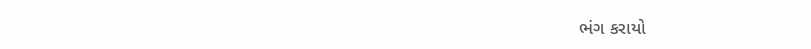ભંગ કરાયો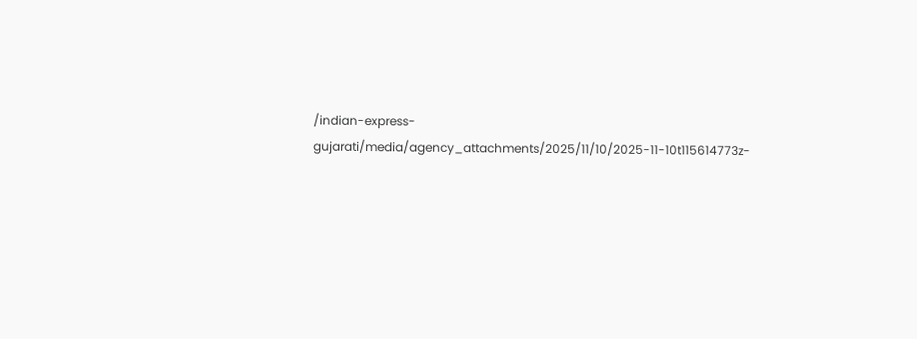/indian-express-gujarati/media/agency_attachments/2025/11/10/2025-11-10t115614773z-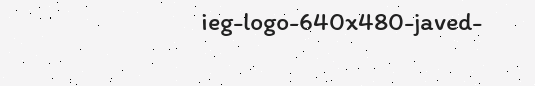ieg-logo-640x480-javed-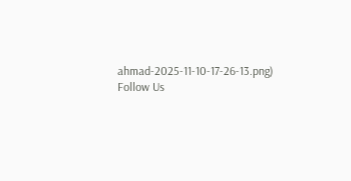ahmad-2025-11-10-17-26-13.png)
Follow Us